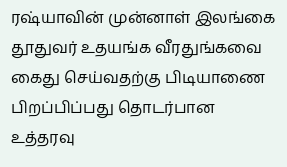ரஷ்யாவின் முன்னாள் இலங்கை தூதுவர் உதயங்க வீரதுங்கவை கைது செய்வதற்கு பிடியாணை பிறப்பிப்பது தொடர்பான உத்தரவு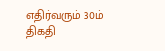எதிர்வரும் 30ம் திகதி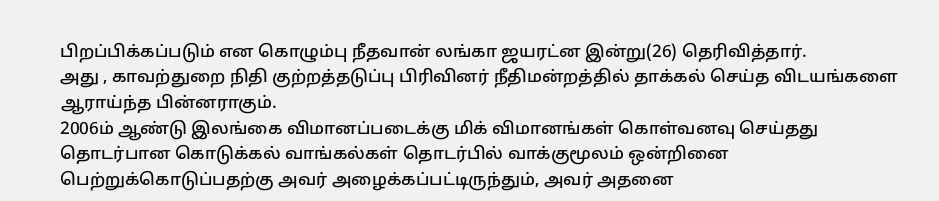பிறப்பிக்கப்படும் என கொழும்பு நீதவான் லங்கா ஜயரட்ன இன்று(26) தெரிவித்தார்.
அது , காவற்துறை நிதி குற்றத்தடுப்பு பிரிவினர் நீதிமன்றத்தில் தாக்கல் செய்த விடயங்களை ஆராய்ந்த பின்னராகும்.
2006ம் ஆண்டு இலங்கை விமானப்படைக்கு மிக் விமானங்கள் கொள்வனவு செய்தது தொடர்பான கொடுக்கல் வாங்கல்கள் தொடர்பில் வாக்குமூலம் ஒன்றினை பெற்றுக்கொடுப்பதற்கு அவர் அழைக்கப்பட்டிருந்தும், அவர் அதனை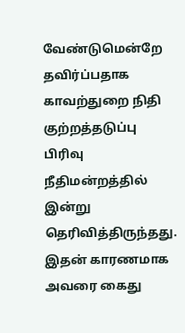வேண்டுமென்றே தவிர்ப்பதாக காவற்துறை நிதி குற்றத்தடுப்பு பிரிவு நீதிமன்றத்தில் இன்று தெரிவித்திருந்தது.
இதன் காரணமாக அவரை கைது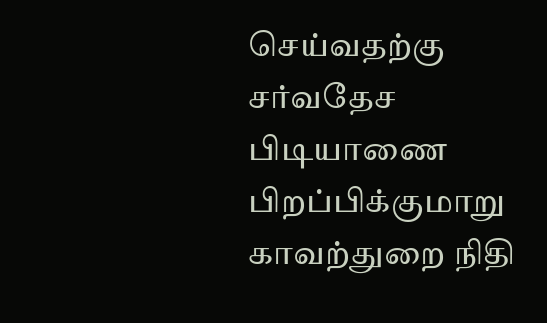செய்வதற்கு சர்வதேச பிடியாணை பிறப்பிக்குமாறு காவற்துறை நிதி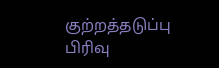குற்றத்தடுப்பு பிரிவு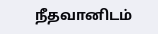நீதவானிடம்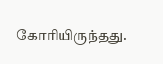கோரியிருந்தது.